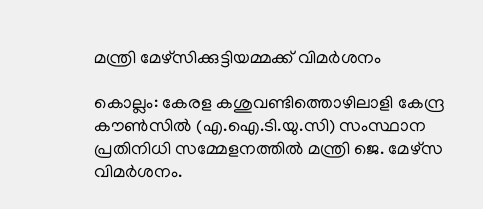മന്ത്രി മേഴ്സിക്കുട്ടിയമ്മക്ക് വിമർശനം

കൊല്ലം: കേരള കശുവണ്ടിത്തൊഴിലാളി കേന്ദ്ര കൗൺസിൽ (എ.ഐ.ടി.യു.സി) സംസ്ഥാന പ്രതിനിധി സമ്മേളനത്തിൽ മന്ത്രി ജെ. മേഴ്സ വിമർശനം.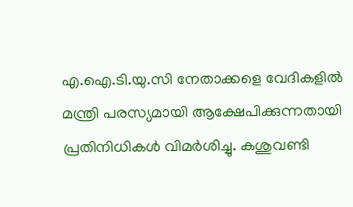എ.ഐ.ടി.യു.സി നേതാക്കളെ വേദികളിൽ മന്ത്രി പരസ്യമായി ആക്ഷേപിക്കുന്നതായി പ്രതിനിധികൾ വിമർശിച്ചു. കശുവണ്ടി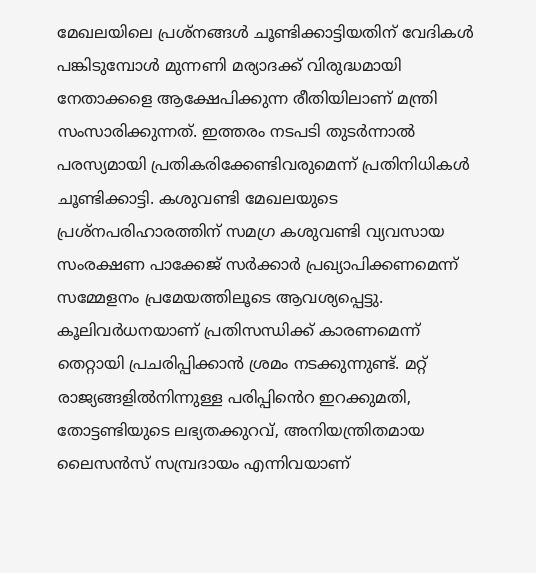മേഖലയിലെ പ്രശ്നങ്ങൾ ചൂണ്ടിക്കാട്ടിയതിന് വേദികൾ പങ്കിടുമ്പോൾ മുന്നണി മര്യാദക്ക് വിരുദ്ധമായി നേതാക്കളെ ആക്ഷേപിക്കുന്ന രീതിയിലാണ് മന്ത്രി സംസാരിക്കുന്നത്. ഇത്തരം നടപടി തുടർന്നാൽ പരസ്യമായി പ്രതികരിക്കേണ്ടിവരുമെന്ന് പ്രതിനിധികൾ ചൂണ്ടിക്കാട്ടി. കശുവണ്ടി മേഖലയുടെ പ്രശ്നപരിഹാരത്തിന് സമഗ്ര കശുവണ്ടി വ്യവസായ സംരക്ഷണ പാക്കേജ് സർക്കാർ പ്രഖ്യാപിക്കണമെന്ന് സമ്മേളനം പ്രമേയത്തിലൂടെ ആവശ്യപ്പെട്ടു. കൂലിവർധനയാണ് പ്രതിസന്ധിക്ക് കാരണമെന്ന് തെറ്റായി പ്രചരിപ്പിക്കാൻ ശ്രമം നടക്കുന്നുണ്ട്. മറ്റ് രാജ്യങ്ങളിൽനിന്നുള്ള പരിപ്പിൻെറ ഇറക്കുമതി, തോട്ടണ്ടിയുടെ ലഭ്യതക്കുറവ്, അനിയന്ത്രിതമായ ലൈസൻസ് സമ്പ്രദായം എന്നിവയാണ്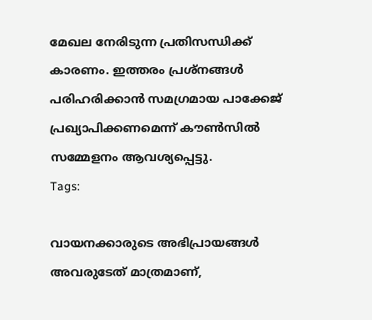മേഖല നേരിടുന്ന പ്രതിസന്ധിക്ക് കാരണം. ഇത്തരം പ്രശ്നങ്ങൾ പരിഹരിക്കാൻ സമഗ്രമായ പാക്കേജ് പ്രഖ്യാപിക്കണമെന്ന് കൗൺസിൽ സമ്മേളനം ആവശ്യപ്പെട്ടു.
Tags:

വായനക്കാരുടെ അഭിപ്രായങ്ങള്‍ അവരുടേത് മാത്രമാണ്,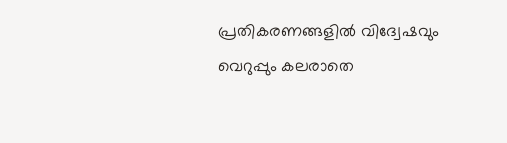പ്രതികരണങ്ങളിൽ വിദ്വേഷവും വെറുപ്പും കലരാതെ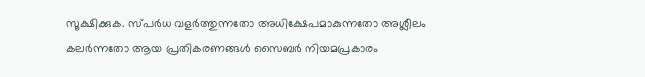സൂക്ഷിക്കുക. സ്പർധ വളർത്തുന്നതോ അധിക്ഷേപമാകുന്നതോ അശ്ലീലം കലർന്നതോ ആയ പ്രതികരണങ്ങൾ സൈബർ നിയമപ്രകാരം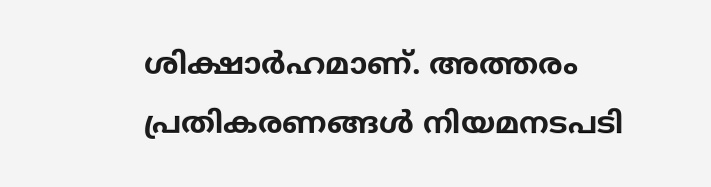ശിക്ഷാർഹമാണ്. അത്തരം പ്രതികരണങ്ങൾ നിയമനടപടി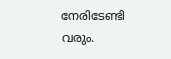നേരിടേണ്ടി വരും.